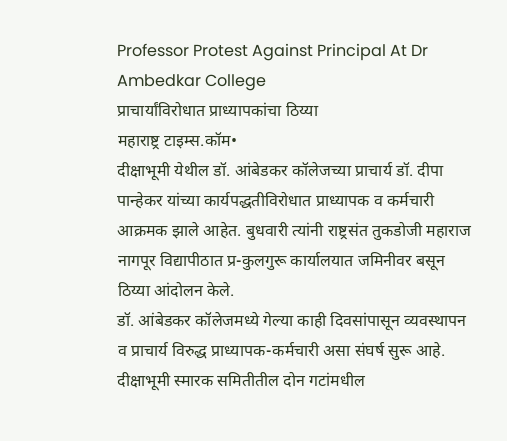Professor Protest Against Principal At Dr Ambedkar College
प्राचार्यांविरोधात प्राध्यापकांचा ठिय्या
महाराष्ट्र टाइम्स.कॉम•
दीक्षाभूमी येथील डॉ. आंबेडकर कॉलेजच्या प्राचार्य डॉ. दीपा पान्हेकर यांच्या कार्यपद्धतीविरोधात प्राध्यापक व कर्मचारी आक्रमक झाले आहेत. बुधवारी त्यांनी राष्ट्रसंत तुकडोजी महाराज नागपूर विद्यापीठात प्र-कुलगुरू कार्यालयात जमिनीवर बसून ठिय्या आंदोलन केले.
डॉ. आंबेडकर कॉलेजमध्ये गेल्या काही दिवसांपासून व्यवस्थापन व प्राचार्य विरुद्ध प्राध्यापक-कर्मचारी असा संघर्ष सुरू आहे. दीक्षाभूमी स्मारक समितीतील दोन गटांमधील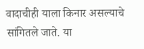वादाचीही याला किनार असल्याचे सांगितले जाते. या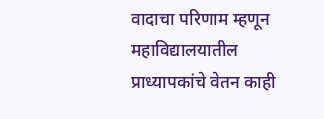वादाचा परिणाम म्हणून महाविद्यालयातील प्राध्यापकांचे वेतन काही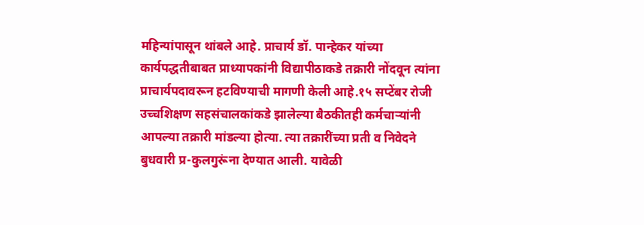महिन्यांपासून थांबले आहे. प्राचार्य डॉ. पान्हेकर यांच्या कार्यपद्धतीबाबत प्राध्यापकांनी विद्यापीठाकडे तक्रारी नोंदवून त्यांना प्राचार्यपदावरून हटविण्याची मागणी केली आहे.१५ सप्टेंबर रोजी उच्चशिक्षण सहसंचालकांकडे झालेल्या बैठकीतही कर्मचाऱ्यांनी आपल्या तक्रारी मांडल्या होत्या. त्या तक्रारींच्या प्रती व निवेदने बुधवारी प्र-कुलगुरूंना देण्यात आली. यावेळी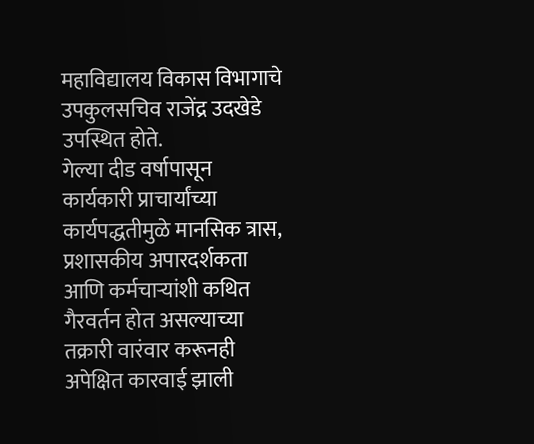महाविद्यालय विकास विभागाचे उपकुलसचिव राजेंद्र उदखेडे उपस्थित होते.
गेल्या दीड वर्षापासून कार्यकारी प्राचार्यांच्या कार्यपद्धतीमुळे मानसिक त्रास, प्रशासकीय अपारदर्शकता आणि कर्मचाऱ्यांशी कथित गैरवर्तन होत असल्याच्या तक्रारी वारंवार करूनही अपेक्षित कारवाई झाली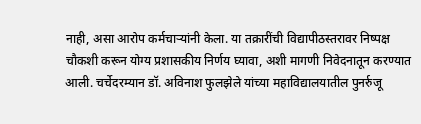नाही, असा आरोप कर्मचाऱ्यांनी केला. या तक्रारींची विद्यापीठस्तरावर निष्पक्ष चौकशी करून योग्य प्रशासकीय निर्णय घ्यावा, अशी मागणी निवेदनातून करण्यात आली. चर्चेदरम्यान डॉ. अविनाश फुलझेले यांच्या महाविद्यालयातील पुनर्रुजू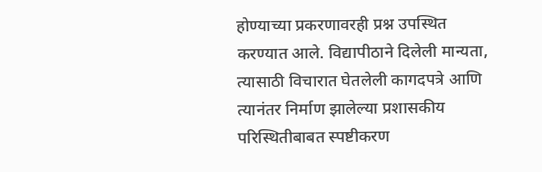होण्याच्या प्रकरणावरही प्रश्न उपस्थित करण्यात आले. विद्यापीठाने दिलेली मान्यता, त्यासाठी विचारात घेतलेली कागदपत्रे आणि त्यानंतर निर्माण झालेल्या प्रशासकीय परिस्थितीबाबत स्पष्टीकरण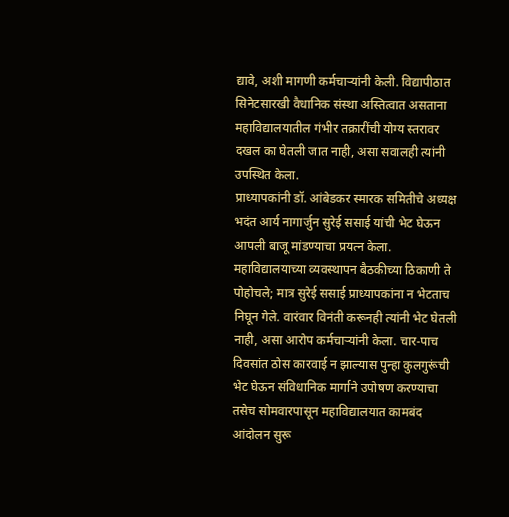द्यावे, अशी मागणी कर्मचाऱ्यांनी केली. विद्यापीठात सिनेटसारखी वैधानिक संस्था अस्तित्वात असताना महाविद्यालयातील गंभीर तक्रारींची योग्य स्तरावर दखल का घेतली जात नाही, असा सवालही त्यांनी उपस्थित केला.
प्राध्यापकांनी डॉ. आंबेडकर स्मारक समितीचे अध्यक्ष भदंत आर्य नागार्जुन सुरेई ससाई यांची भेट घेऊन आपली बाजू मांडण्याचा प्रयत्न केला. महाविद्यालयाच्या व्यवस्थापन बैठकीच्या ठिकाणी ते पोहोचले; मात्र सुरेई ससाई प्राध्यापकांना न भेटताच निघून गेले. वारंवार विनंती करूनही त्यांनी भेट घेतली नाही, असा आरोप कर्मचाऱ्यांनी केला. चार-पाच दिवसांत ठोस कारवाई न झाल्यास पुन्हा कुलगुरूंची भेट घेऊन संविधानिक मार्गाने उपोषण करण्याचा तसेच सोमवारपासून महाविद्यालयात कामबंद आंदोलन सुरू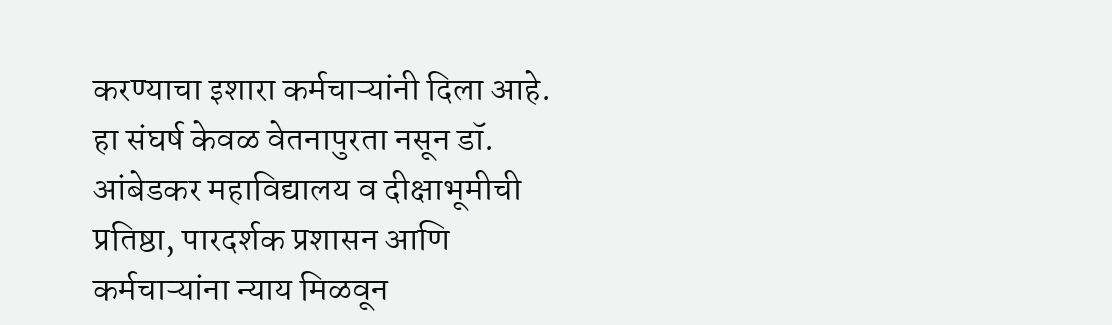करण्याचा इशारा कर्मचाऱ्यांनी दिला आहे. हा संघर्ष केवळ वेतनापुरता नसून डॉ. आंबेडकर महाविद्यालय व दीक्षाभूमीची प्रतिष्ठा, पारदर्शक प्रशासन आणि कर्मचाऱ्यांना न्याय मिळवून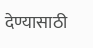देण्यासाठी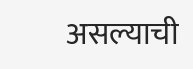असल्याची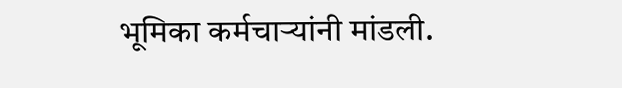भूमिका कर्मचाऱ्यांनी मांडली.